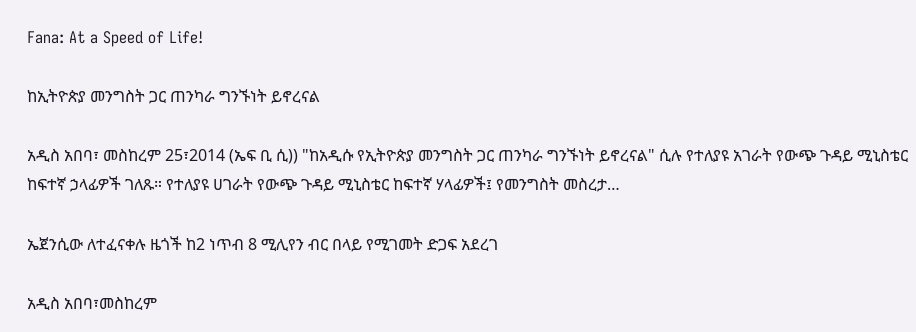Fana: At a Speed of Life!

ከኢትዮጵያ መንግስት ጋር ጠንካራ ግንኙነት ይኖረናል

አዲስ አበባ፣ መስከረም 25፣2014 (ኤፍ ቢ ሲ)) "ከአዲሱ የኢትዮጵያ መንግስት ጋር ጠንካራ ግንኙነት ይኖረናል" ሲሉ የተለያዩ አገራት የውጭ ጉዳይ ሚኒስቴር ከፍተኛ ኃላፊዎች ገለጹ። የተለያዩ ሀገራት የውጭ ጉዳይ ሚኒስቴር ከፍተኛ ሃላፊዎች፤ የመንግስት መስረታ…

ኤጀንሲው ለተፈናቀሉ ዜጎች ከ2 ነጥብ 8 ሚሊየን ብር በላይ የሚገመት ድጋፍ አደረገ

አዲስ አበባ፣መስከረም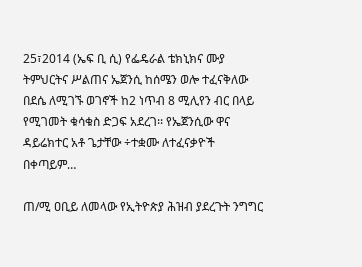25፣2014 (ኤፍ ቢ ሲ) የፌዴራል ቴክኒክና ሙያ ትምህርትና ሥልጠና ኤጀንሲ ከሰሜን ወሎ ተፈናቅለው በደሴ ለሚገኙ ወገኖች ከ2 ነጥብ 8 ሚሊየን ብር በላይ የሚገመት ቁሳቁስ ድጋፍ አደረገ፡፡ የኤጀንሲው ዋና ዳይሬክተር አቶ ጌታቸው ÷ተቋሙ ለተፈናቃዮች በቀጣይም…

ጠ/ሚ ዐቢይ ለመላው የኢትዮጵያ ሕዝብ ያደረጉት ንግግር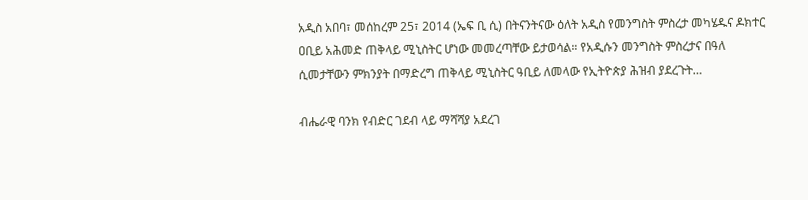አዲስ አበባ፣ መሰከረም 25፣ 2014 (ኤፍ ቢ ሲ) በትናንትናው ዕለት አዲስ የመንግስት ምስረታ መካሄዱና ዶክተር ዐቢይ አሕመድ ጠቅላይ ሚኒስትር ሆነው መመረጣቸው ይታወሳል። የአዲሱን መንግስት ምስረታና በዓለ ሲመታቸውን ምክንያት በማድረግ ጠቅላይ ሚኒስትር ዓቢይ ለመላው የኢትዮጵያ ሕዝብ ያደረጉት…

ብሔራዊ ባንክ የብድር ገደብ ላይ ማሻሻያ አደረገ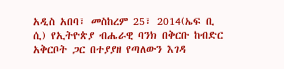አዲስ አበባ፣ መስከረም 25፣ 2014(ኤፍ ቢ ሲ) የኢትዮጵያ ብሔራዊ ባንክ በቅርቡ ከብድር አቅርቦት ጋር በተያያዘ የጣለውን እገዳ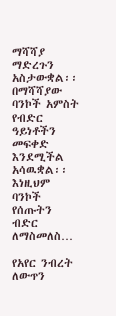ማሻሻያ ማድረጉን አስታውቋል፡፡ በማሻሻያው ባንኮች አምስት የብድር ዓይነቶችን መፍቀድ እንደሚችል አሳዉቋል፡፡ እነዚህም ባንኮች የሰጡትን ብድር ለማስመለስ…

የአየር ንብረት ለውጥን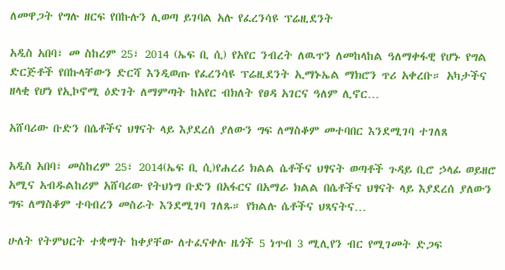ለመዋጋት የግሉ ዘርፍ የበኩሉን ሊወጣ ይገባል አሉ የፈረንሳዩ ፕሬዚደንት

አዲስ አበባ፣ መ ስከረም 25፣ 2014 (ኤፍ ቢ ሲ) የአየር ንብረት ለዉጥን ለመከላከል ዓለማቀፋዊ የሆኑ የግል ድርጅቶች የበኩላቸውን ድርሻ እንዲወጡ የፈረንሳዩ ፕሬዚደንት ኢማኑኤል ማክሮን ጥሪ አቀረቡ። አካታችና ዘላቂ የሆነ የኢኮኖሚ ዕድገት ለማምጣት ከአየር ብክለት የፀዳ አገርና ዓለም ሊኖር…

አሸባሪው ቡድን በሴቶችና ህፃናት ላይ እያደረሰ ያለውን ግፍ ለማስቆም መተባበር እንደሚገባ ተገለጸ

አዲስ አበባ፣ መስከረም 25፣ 2014(ኤፍ ቢ ሲ)የሐረሪ ክልል ሴቶችና ህፃናት ወጣቶች ጉዳይ ቢሮ ኃላፊ ወይዘሮ አሚና አብዱልከሪም አሸባሪው የትህነግ ቡድን በአፋርና በአማራ ክልል በሴቶችና ህፃናት ላይ እያደረሰ ያለውን ግፍ ለማስቆም ተባብረን መስራት እንደሚገባ ገለጹ። የክልሉ ሴቶችና ህጻናትና…

ሁለት የትምህርት ተቋማት ከቀያቸው ለተፈናቀሉ ዜጎች 5 ነጥብ 3 ሚሊየን ብር የሚገመት ድጋፍ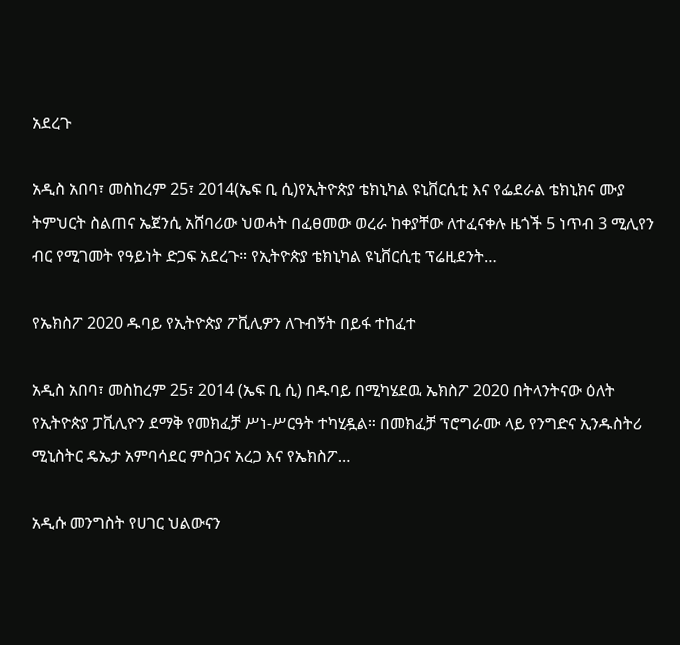አደረጉ

አዲስ አበባ፣ መስከረም 25፣ 2014(ኤፍ ቢ ሲ)የኢትዮጵያ ቴክኒካል ዩኒቨርሲቲ እና የፌደራል ቴክኒክና ሙያ ትምህርት ስልጠና ኤጀንሲ አሸባሪው ህወሓት በፈፀመው ወረራ ከቀያቸው ለተፈናቀሉ ዜጎች 5 ነጥብ 3 ሚሊየን ብር የሚገመት የዓይነት ድጋፍ አደረጉ። የኢትዮጵያ ቴክኒካል ዩኒቨርሲቲ ፕሬዚደንት…

የኤክስፖ 2020 ዱባይ የኢትዮጵያ ፖቪሊዎን ለጉብኝት በይፋ ተከፈተ

አዲስ አበባ፣ መስከረም 25፣ 2014 (ኤፍ ቢ ሲ) በዱባይ በሚካሄደዉ ኤክስፖ 2020 በትላንትናው ዕለት የኢትዮጵያ ፓቪሊዮን ደማቅ የመክፈቻ ሥነ-ሥርዓት ተካሂዷል። በመክፈቻ ፕሮግራሙ ላይ የንግድና ኢንዱስትሪ ሚኒስትር ዴኤታ አምባሳደር ምስጋና አረጋ እና የኤክስፖ…

አዲሱ መንግስት የሀገር ህልውናን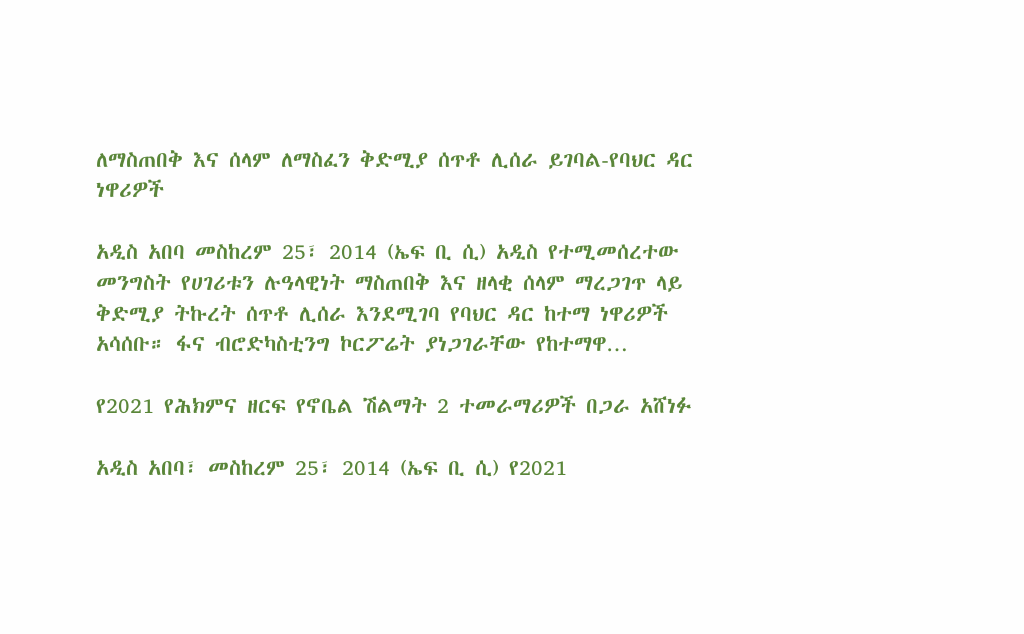ለማስጠበቅ እና ሰላም ለማስፈን ቅድሚያ ሰጥቶ ሊሰራ ይገባል-የባህር ዳር ነዋሪዎች

አዲስ አበባ መስከረም 25፣ 2014 (ኤፍ ቢ ሲ) አዲስ የተሚመሰረተው መንግስት የሀገሪቱን ሉዓላዊነት ማስጠበቅ እና ዘላቂ ሰላም ማረጋገጥ ላይ ቅድሚያ ትኩረት ሰጥቶ ሊሰራ እንደሚገባ የባህር ዳር ከተማ ነዋሪዎች አሳሰቡ። ፋና ብሮድካስቲንግ ኮርፖሬት ያነጋገራቸው የከተማዋ…

የ2021 የሕክምና ዘርፍ የኖቤል ሽልማት 2 ተመራማሪዎች በጋራ አሸነፉ

አዲስ አበባ፣ መስከረም 25፣ 2014 (ኤፍ ቢ ሲ) የ2021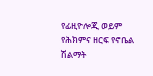የፊዚዮሎጂ ወይም የሕክምና ዘርፍ የኖቤል ሽልማት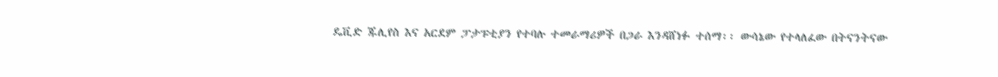ዴቪድ ጁሊየስ እና አርደም ፓታፑቲያን የተባሉ ተመራማሪዎች በጋራ እንዳሸነፉ ተሰማ፡፡ ውሳኔው የተላለፈው በትናንትናው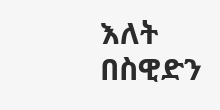እለት በስዊድን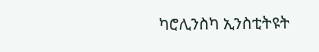ካሮሊንስካ ኢንስቲትዩት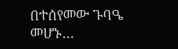በተሰየመው ጉባዔ መሆኑ…